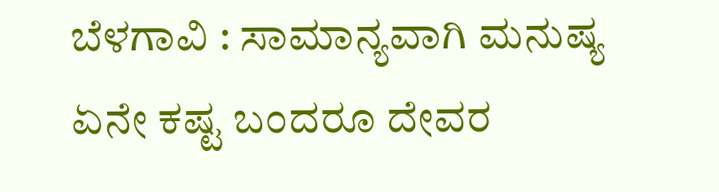ಬೆಳಗಾವಿ : ಸಾಮಾನ್ಯವಾಗಿ ಮನುಷ್ಯ ಏನೇ ಕಷ್ಟ ಬಂದರೂ ದೇವರ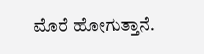ಮೊರೆ ಹೋಗುತ್ತಾನೆ.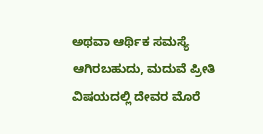ಅಥವಾ ಆರ್ಥಿಕ ಸಮಸ್ಯೆ ಆಗಿರಬಹುದು, ಮದುವೆ ಪ್ರೀತಿ ವಿಷಯದಲ್ಲಿ ದೇವರ ಮೊರೆ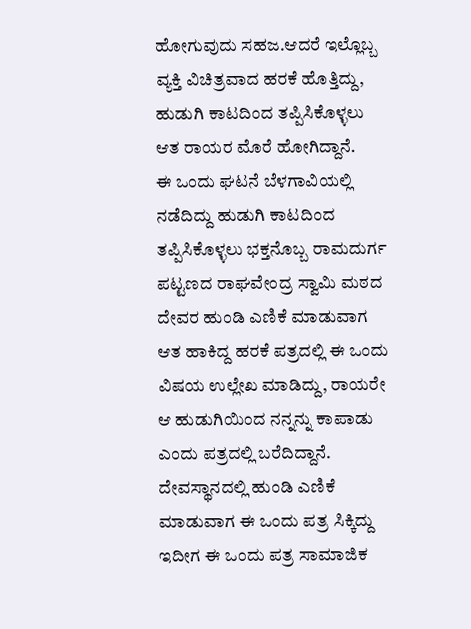ಹೋಗುವುದು ಸಹಜ.ಆದರೆ ಇಲ್ಲೊಬ್ಬ ವ್ಯಕ್ತಿ ವಿಚಿತ್ರವಾದ ಹರಕೆ ಹೊತ್ತಿದ್ದು, ಹುಡುಗಿ ಕಾಟದಿಂದ ತಪ್ಪಿಸಿಕೊಳ್ಳಲು ಆತ ರಾಯರ ಮೊರೆ ಹೋಗಿದ್ದಾನೆ.
ಈ ಒಂದು ಘಟನೆ ಬೆಳಗಾವಿಯಲ್ಲಿ ನಡೆದಿದ್ದು ಹುಡುಗಿ ಕಾಟದಿಂದ ತಪ್ಪಿಸಿಕೊಳ್ಳಲು ಭಕ್ತನೊಬ್ಬ ರಾಮದುರ್ಗ ಪಟ್ಟಣದ ರಾಘವೇಂದ್ರ ಸ್ವಾಮಿ ಮಠದ ದೇವರ ಹುಂಡಿ ಎಣಿಕೆ ಮಾಡುವಾಗ ಆತ ಹಾಕಿದ್ದ ಹರಕೆ ಪತ್ರದಲ್ಲಿ ಈ ಒಂದು ವಿಷಯ ಉಲ್ಲೇಖ ಮಾಡಿದ್ದು, ರಾಯರೇ ಆ ಹುಡುಗಿಯಿಂದ ನನ್ನನ್ನು ಕಾಪಾಡು ಎಂದು ಪತ್ರದಲ್ಲಿ ಬರೆದಿದ್ದಾನೆ. ದೇವಸ್ಥಾನದಲ್ಲಿ ಹುಂಡಿ ಎಣಿಕೆ ಮಾಡುವಾಗ ಈ ಒಂದು ಪತ್ರ ಸಿಕ್ಕಿದ್ದು ಇದೀಗ ಈ ಒಂದು ಪತ್ರ ಸಾಮಾಜಿಕ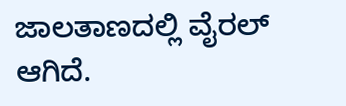ಜಾಲತಾಣದಲ್ಲಿ ವೈರಲ್ ಆಗಿದೆ.